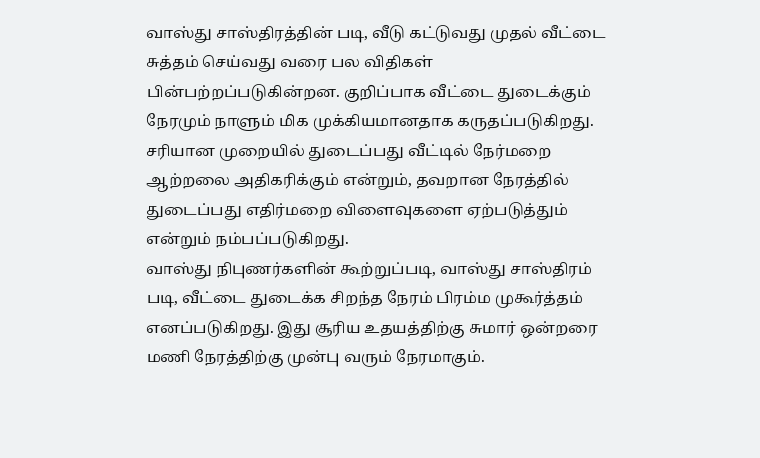வாஸ்து சாஸ்திரத்தின் படி, வீடு கட்டுவது முதல் வீட்டை சுத்தம் செய்வது வரை பல விதிகள் பின்பற்றப்படுகின்றன. குறிப்பாக வீட்டை துடைக்கும் நேரமும் நாளும் மிக முக்கியமானதாக கருதப்படுகிறது. சரியான முறையில் துடைப்பது வீட்டில் நேர்மறை ஆற்றலை அதிகரிக்கும் என்றும், தவறான நேரத்தில் துடைப்பது எதிர்மறை விளைவுகளை ஏற்படுத்தும் என்றும் நம்பப்படுகிறது.
வாஸ்து நிபுணர்களின் கூற்றுப்படி, வாஸ்து சாஸ்திரம் படி, வீட்டை துடைக்க சிறந்த நேரம் பிரம்ம முகூர்த்தம் எனப்படுகிறது. இது சூரிய உதயத்திற்கு சுமார் ஒன்றரை மணி நேரத்திற்கு முன்பு வரும் நேரமாகும்.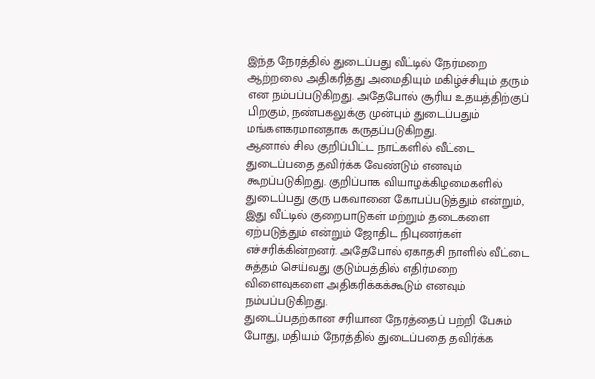இந்த நேரத்தில் துடைப்பது வீட்டில் நேர்மறை ஆற்றலை அதிகரித்து அமைதியும் மகிழ்ச்சியும் தரும் என நம்பப்படுகிறது. அதேபோல் சூரிய உதயத்திற்குப் பிறகும், நண்பகலுக்கு முன்பும் துடைப்பதும் மங்களகரமானதாக கருதப்படுகிறது.
ஆனால் சில குறிப்பிட்ட நாட்களில் வீட்டை துடைப்பதை தவிர்க்க வேண்டும் எனவும் கூறப்படுகிறது. குறிப்பாக வியாழக்கிழமைகளில் துடைப்பது குரு பகவானை கோபப்படுத்தும் என்றும், இது வீட்டில் குறைபாடுகள் மற்றும் தடைகளை ஏற்படுத்தும் என்றும் ஜோதிட நிபுணர்கள் எச்சரிக்கின்றனர். அதேபோல் ஏகாதசி நாளில் வீட்டை சுத்தம் செய்வது குடும்பத்தில் எதிர்மறை விளைவுகளை அதிகரிக்கக்கூடும் எனவும் நம்பப்படுகிறது.
துடைப்பதற்கான சரியான நேரத்தைப் பற்றி பேசும் போது, மதியம் நேரத்தில் துடைப்பதை தவிர்க்க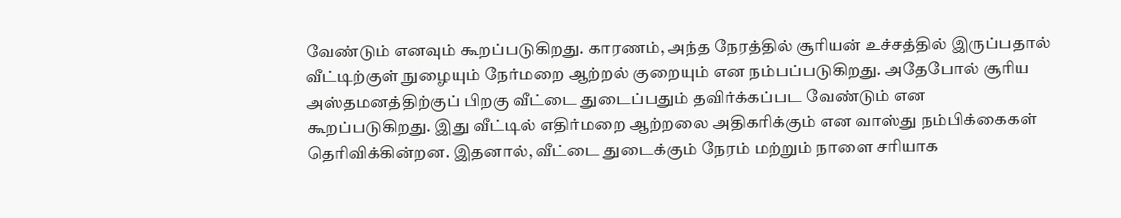வேண்டும் எனவும் கூறப்படுகிறது. காரணம், அந்த நேரத்தில் சூரியன் உச்சத்தில் இருப்பதால் வீட்டிற்குள் நுழையும் நேர்மறை ஆற்றல் குறையும் என நம்பப்படுகிறது. அதேபோல் சூரிய அஸ்தமனத்திற்குப் பிறகு வீட்டை துடைப்பதும் தவிர்க்கப்பட வேண்டும் என கூறப்படுகிறது. இது வீட்டில் எதிர்மறை ஆற்றலை அதிகரிக்கும் என வாஸ்து நம்பிக்கைகள் தெரிவிக்கின்றன. இதனால், வீட்டை துடைக்கும் நேரம் மற்றும் நாளை சரியாக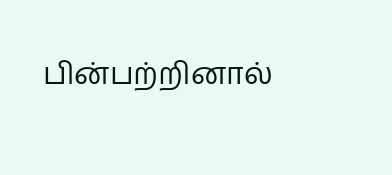பின்பற்றினால்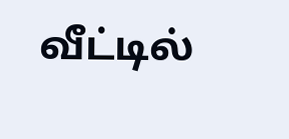வீட்டில்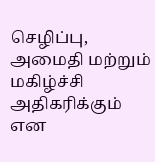செழிப்பு, அமைதி மற்றும் மகிழ்ச்சி அதிகரிக்கும் என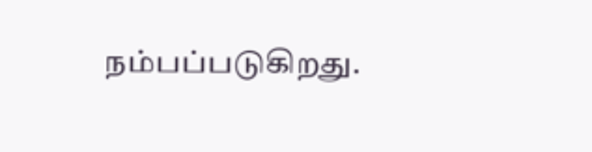நம்பப்படுகிறது.